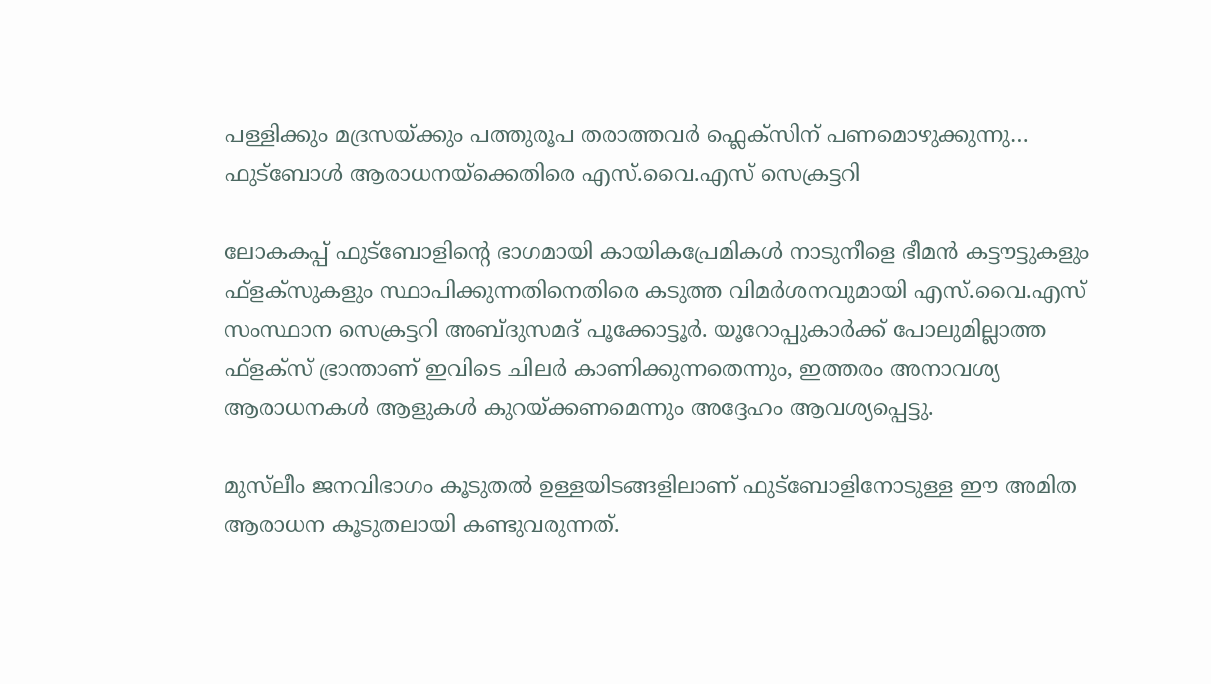പള്ളിക്കും മദ്രസയ്ക്കും പത്തുരൂപ തരാത്തവർ ഫ്ലെക്സിന് പണമൊഴുക്കുന്നു… ഫുട്ബോൾ ആരാധനയ്ക്കെതിരെ എസ്.വൈ.എസ് സെക്രട്ടറി

ലോകകപ്പ് ഫുട്‌ബോളിന്റെ ഭാഗമായി കായികപ്രേമികൾ നാടുനീളെ ഭീമൻ കട്ടൗട്ടുകളും ഫ്‌ളക്‌സുകളും സ്ഥാപിക്കുന്നതിനെതിരെ കടുത്ത വിമർശനവുമായി എസ്.വൈ.എസ് സംസ്ഥാന സെക്രട്ടറി അബ്ദുസമദ് പൂക്കോട്ടൂര്‍. യൂറോപ്പുകാര്‍ക്ക് പോലുമില്ലാത്ത ഫ്‌ളക്‌സ് ഭ്രാന്താണ് ഇവിടെ ചിലർ കാണിക്കുന്നതെന്നും, ഇത്തരം അനാവശ്യ ആരാധനകൾ ആളുകൾ കുറയ്ക്കണമെന്നും അദ്ദേഹം ആവശ്യപ്പെട്ടു.

മുസ്‌ലീം ജനവിഭാഗം കൂടുതൽ ഉള്ളയിടങ്ങളിലാണ് ഫുട്ബോളിനോടുള്ള ഈ അമിത ആരാധന കൂടുതലായി കണ്ടുവരുന്നത്.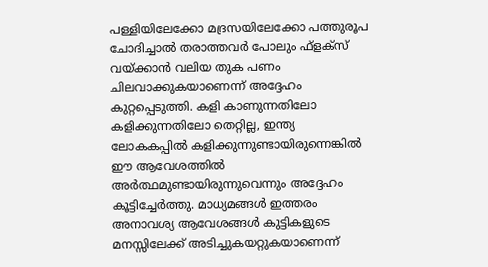പള്ളിയിലേക്കോ മദ്രസയിലേക്കോ പത്തുരൂപ ചോദിച്ചാൽ തരാത്തവർ പോലും ഫ്‌ളക്‌സ് വയ്ക്കാന്‍ വലിയ തുക പണം ചിലവാക്കുകയാണെന്ന് അദ്ദേഹം കുറ്റപ്പെടുത്തി. കളി കാണുന്നതിലോ കളിക്കുന്നതിലോ തെറ്റില്ല, ഇന്ത്യ ലോകകപ്പില്‍ കളിക്കുന്നുണ്ടായിരുന്നെങ്കില്‍ ഈ ആവേശത്തിൽ അർത്ഥമുണ്ടായിരുന്നുവെന്നും അദ്ദേഹം കൂട്ടിച്ചേർത്തു. മാധ്യമങ്ങൾ ഇത്തരം അനാവശ്യ ആവേശങ്ങൾ കുട്ടികളുടെ മനസ്സിലേക്ക് അടിച്ചുകയറ്റുകയാണെന്ന്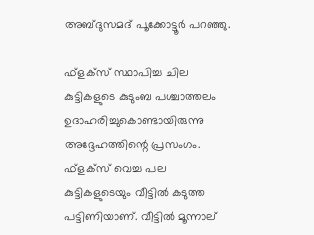അബ്ദുസമദ് പൂക്കോട്ടൂർ പറഞ്ഞു.

ഫ്‌ളക്‌സ് സ്ഥാപിച്ച ചില കുട്ടികളുടെ കുടുംബ പശ്ചാത്തലം ഉദാഹരിച്ചുകൊണ്ടായിരുന്നു അദ്ദേഹത്തിന്റെ പ്രസംഗം. ഫ്‌ളക്‌സ് വെച്ച പല കുട്ടികളുടെയും വീട്ടിൽ കടുത്ത പട്ടിണിയാണ്. വീട്ടിൽ മൂന്നാല്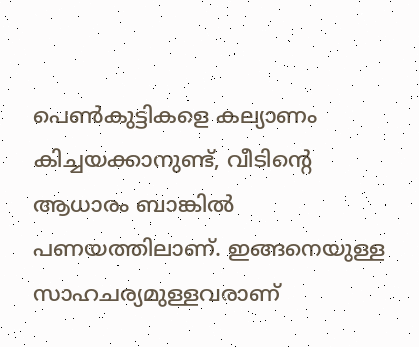പെൺകുട്ടികളെ കല്യാണം കിച്ചയക്കാനുണ്ട്, വീടിന്റെ ആധാരം ബാങ്കിൽ പണയത്തിലാണ്. ഇങ്ങനെയുള്ള സാഹചര്യമുള്ളവരാണ്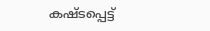കഷ്ടപ്പെട്ട്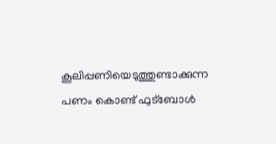കൂലിപ്പണിയെടുത്തുണ്ടാക്കുന്ന പണം കൊണ്ട് ഫുട്ബോൾ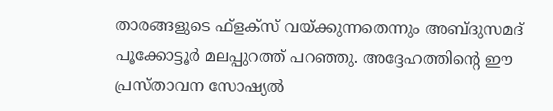താരങ്ങളുടെ ഫ്‌ളക്‌സ് വയ്ക്കുന്നതെന്നും അബ്ദുസമദ് പൂക്കോട്ടൂര്‍ മലപ്പുറത്ത് പറഞ്ഞു. അദ്ദേഹത്തിന്റെ ഈ പ്രസ്താവന സോഷ്യൽ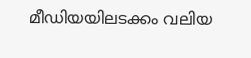മീഡിയയിലടക്കം വലിയ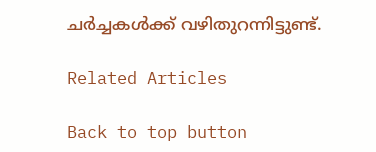ചർച്ചകൾക്ക് വഴിതുറന്നിട്ടുണ്ട്.

Related Articles

Back to top button